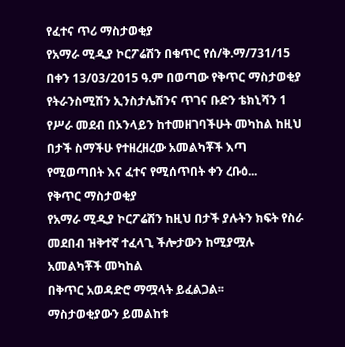የፈተና ጥሪ ማስታወቂያ
የአማራ ሚዲያ ኮርፖሬሽን በቁጥር የሰ/ቅ.ማ/731/15 በቀን 13/03/2015 ዓ.ም በወጣው የቅጥር ማስታወቂያ የትራንስሚሽን ኢንስታሌሽንና ጥገና ቡድን ቴክኒሻን 1 የሥራ መደብ በኦንላይን ከተመዘገባችሁት መካከል ከዚህ በታች ስማችሁ የተዘረዘረው አመልካቾች እጣ የሚወጣበት እና ፈተና የሚሰጥበት ቀን ረቡዕ...
የቅጥር ማስታወቂያ
የአማራ ሚዲያ ኮርፖሬሽን ከዚህ በታች ያሉትን ክፍት የስራ መደበብ ዝቅተኛ ተፈላጊ ችሎታውን ከሚያሟሉ አመልካቾች መካከል
በቅጥር አወዳድሮ ማሟላት ይፈልጋል፡፡
ማስታወቂያውን ይመልከቱ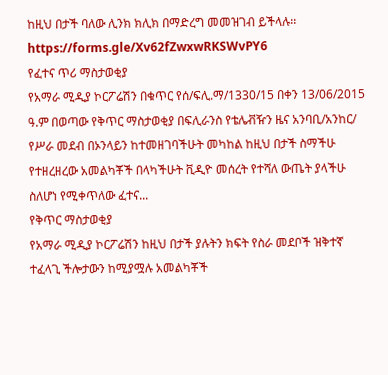ከዚህ በታች ባለው ሊንክ ክሊክ በማድረግ መመዝገብ ይችላሉ፡፡
https://forms.gle/Xv62fZwxwRKSWvPY6
የፈተና ጥሪ ማስታወቂያ
የአማራ ሚዲያ ኮርፖሬሽን በቁጥር የሰ/ፍሊ.ማ/1330/15 በቀን 13/06/2015 ዓ.ም በወጣው የቅጥር ማስታወቂያ በፍሊራንስ የቴሌቭዥን ዜና አንባቢ/አንከር/ የሥራ መደብ በኦንላይን ከተመዘገባችሁት መካከል ከዚህ በታች ስማችሁ የተዘረዘረው አመልካቾች በላካችሁት ቪዲዮ መሰረት የተሻለ ውጤት ያላችሁ ስለሆነ የሚቀጥለው ፈተና...
የቅጥር ማስታወቂያ
የአማራ ሚዲያ ኮርፖሬሽን ከዚህ በታች ያሉትን ክፍት የስራ መደቦች ዝቅተኛ ተፈላጊ ችሎታውን ከሚያሟሉ አመልካቾች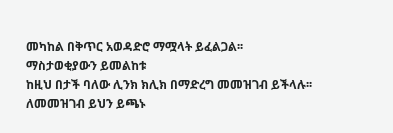መካከል በቅጥር አወዳድሮ ማሟላት ይፈልጋል፡፡
ማስታወቂያውን ይመልከቱ
ከዚህ በታች ባለው ሊንክ ክሊክ በማድረግ መመዝገብ ይችላሉ፡፡
ለመመዝገብ ይህን ይጫኑ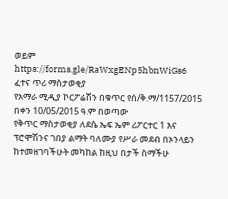ወይም
https://forms.gle/RaWxgENp5hbnWiGs6
ፈተና ጥሪ ማስታወቂያ
የአማራ ሚዲያ ኮርፖሬሽን በቁጥር የሰ/ቅ.ማ/1157/2015 በቀን 10/05/2015 ዓ.ም በወጣው
የቅጥር ማስታወቂያ ለደሴ ኤፍ ኤም ሪፖርተር 1 እና ፕሮሞሽንና ገበያ ልማት ባለሙያ የሥራ መደብ በኦንላይን ከተመዘገባችሁት መካከል ከዚህ በታች ስማችሁ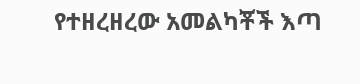የተዘረዘረው አመልካቾች እጣ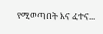የሚወጣበት እና ፈተና...